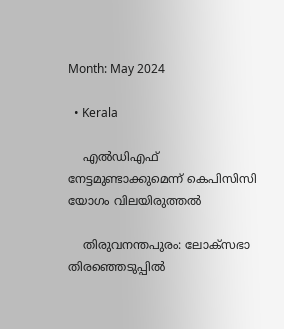Month: May 2024

  • Kerala

    എൽഡിഎഫ് നേട്ടമുണ്ടാക്കുമെന്ന് കെപിസിസി യോഗം വിലയിരുത്തല്‍

    തിരുവനന്തപുരം: ലോക്‌സഭാ തിരഞ്ഞെടുപ്പില്‍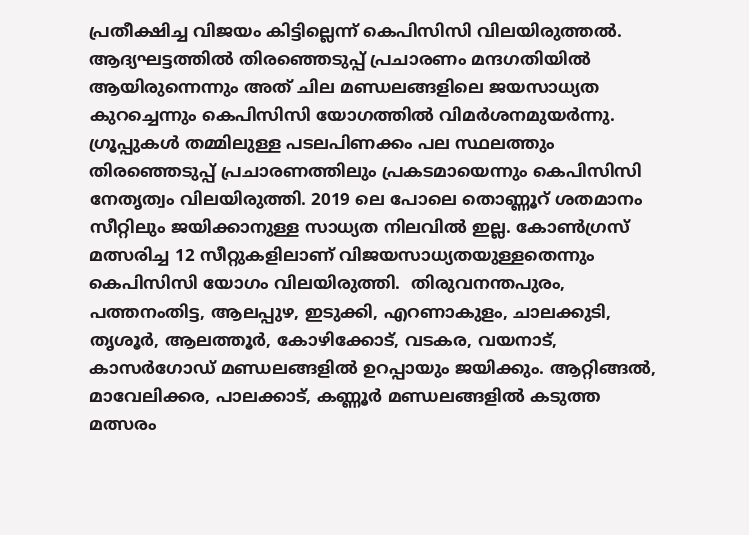പ്രതീക്ഷിച്ച വിജയം കിട്ടില്ലെന്ന് കെപിസിസി വിലയിരുത്തല്‍. ആദ്യഘട്ടത്തില്‍ തിരഞ്ഞെടുപ്പ് പ്രചാരണം മന്ദഗതിയില്‍ ആയിരുന്നെന്നും അത് ചില മണ്ഡലങ്ങളിലെ ജയസാധ്യത കുറച്ചെന്നും കെപിസിസി യോഗത്തില്‍ വിമര്‍ശനമുയര്‍ന്നു. ഗ്രൂപ്പുകള്‍ തമ്മിലുള്ള പടലപിണക്കം പല സ്ഥലത്തും തിരഞ്ഞെടുപ്പ് പ്രചാരണത്തിലും പ്രകടമായെന്നും കെപിസിസി നേതൃത്വം വിലയിരുത്തി. 2019 ലെ പോലെ തൊണ്ണൂറ് ശതമാനം സീറ്റിലും ജയിക്കാനുള്ള സാധ്യത നിലവില്‍ ഇല്ല. കോണ്‍ഗ്രസ് മത്സരിച്ച 12 സീറ്റുകളിലാണ് വിജയസാധ്യതയുള്ളതെന്നും കെപിസിസി യോഗം വിലയിരുത്തി.  തിരുവനന്തപുരം, പത്തനംതിട്ട, ആലപ്പുഴ, ഇടുക്കി, എറണാകുളം, ചാലക്കുടി, തൃശൂര്‍, ആലത്തൂര്‍, കോഴിക്കോട്, വടകര, വയനാട്, കാസര്‍ഗോഡ് മണ്ഡലങ്ങളില്‍ ഉറപ്പായും ജയിക്കും. ആറ്റിങ്ങല്‍, മാവേലിക്കര, പാലക്കാട്, കണ്ണൂര്‍ മണ്ഡലങ്ങളില്‍ കടുത്ത മത്സരം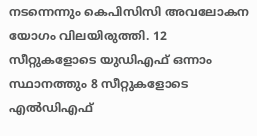നടന്നെന്നും കെപിസിസി അവലോകന യോഗം വിലയിരുത്തി. 12 സീറ്റുകളോടെ യുഡിഎഫ് ഒന്നാം സ്ഥാനത്തും 8 സീറ്റുകളോടെ എല്‍ഡിഎഫ്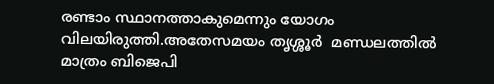രണ്ടാം സ്ഥാനത്താകുമെന്നും യോഗം വിലയിരുത്തി.അതേസമയം തൃശ്ശൂര്‍  മണ്ഡലത്തില്‍ മാത്രം ബിജെപി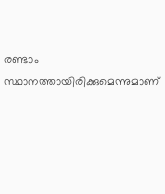രണ്ടാം സ്ഥാനത്തായിരിക്കുമെന്നുമാണ്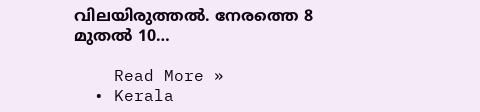വിലയിരുത്തല്‍. നേരത്തെ 8 മുതൽ 10…

    Read More »
  • Kerala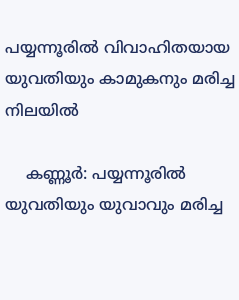പയ്യന്നൂരിൽ വിവാഹിതയായ യുവതിയും കാമുകനും മരിച്ച നിലയില്‍

    കണ്ണൂര്‍: പയ്യന്നൂരില്‍ യുവതിയും യുവാവും മരിച്ച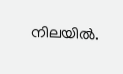നിലയില്‍.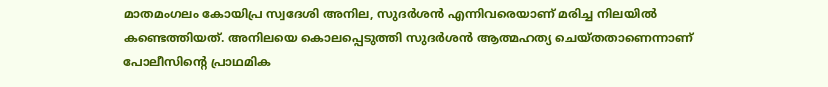മാതമംഗലം കോയിപ്ര സ്വദേശി അനില, സുദര്‍ശന്‍ എന്നിവരെയാണ് മരിച്ച നിലയില്‍ കണ്ടെത്തിയത്. അനിലയെ കൊലപ്പെടുത്തി സുദര്‍ശന്‍ ആത്മഹത്യ ചെയ്തതാണെന്നാണ് പോലീസിന്റെ പ്രാഥമിക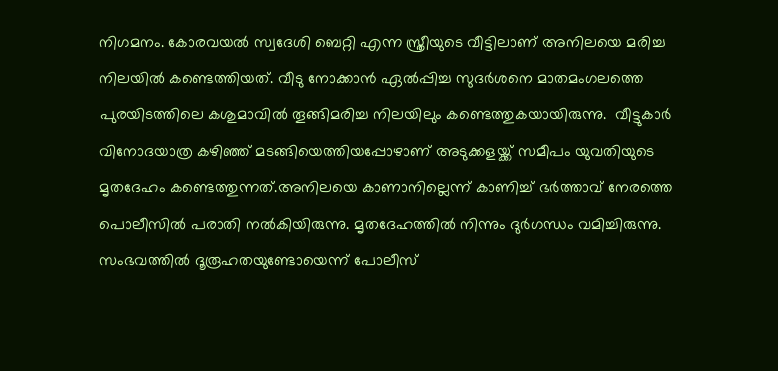നിഗമനം. കോരവയല്‍ സ്വദേശി ബെറ്റി എന്ന സ്ത്രീയുടെ വീട്ടിലാണ് അനിലയെ മരിച്ച നിലയില്‍ കണ്ടെത്തിയത്. വീടു നോക്കാന്‍ ഏല്‍പ്പിച്ച സുദര്‍ശനെ മാതമംഗലത്തെ പുരയിടത്തിലെ കശുമാവില്‍ തൂങ്ങിമരിച്ച നിലയിലും കണ്ടെത്തുകയായിരുന്നു.  വീട്ടുകാര്‍ വിനോദയാത്ര കഴിഞ്ഞ് മടങ്ങിയെത്തിയപ്പോഴാണ് അടുക്കളയ്ക്ക് സമീപം യുവതിയുടെ മൃതദേഹം കണ്ടെത്തുന്നത്.അനിലയെ കാണാനില്ലെന്ന് കാണിച്ച്‌ ഭര്‍ത്താവ് നേരത്തെ പൊലീസില്‍ പരാതി നല്‍കിയിരുന്നു. മൃതദേഹത്തില്‍ നിന്നും ദുര്‍ഗന്ധം വമിച്ചിരുന്നു. സംഭവത്തില്‍ ദൂരൂഹതയുണ്ടോയെന്ന് പോലീസ്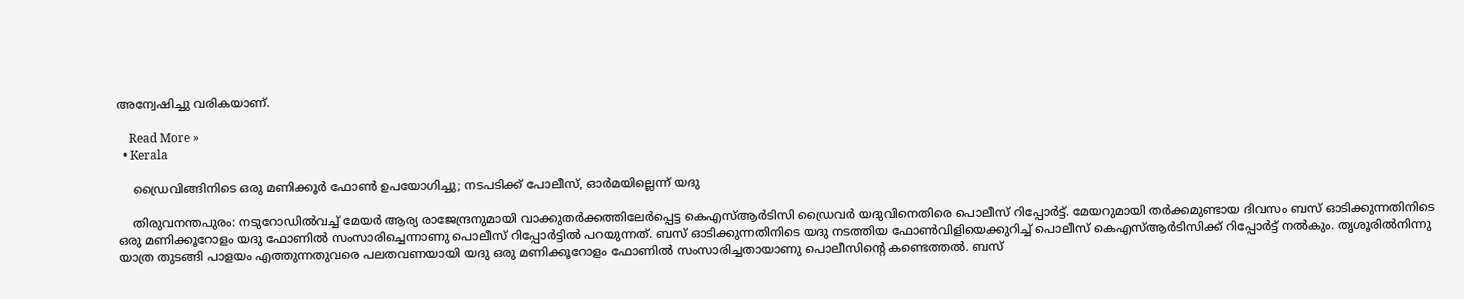അന്വേഷിച്ചു വരികയാണ്.

    Read More »
  • Kerala

    ഡ്രൈവിങ്ങിനിടെ ഒരു മണിക്കൂര്‍ ഫോണ്‍ ഉപയോഗിച്ചു; നടപടിക്ക് പോലീസ്, ഓര്‍മയില്ലെന്ന് യദു

    തിരുവനന്തപുരം: നടുറോഡില്‍വച്ച് മേയര്‍ ആര്യ രാജേന്ദ്രനുമായി വാക്കുതര്‍ക്കത്തിലേര്‍പ്പെട്ട കെഎസ്ആര്‍ടിസി ഡ്രൈവര്‍ യദുവിനെതിരെ പൊലീസ് റിപ്പോര്‍ട്ട്. മേയറുമായി തര്‍ക്കമുണ്ടായ ദിവസം ബസ് ഓടിക്കുന്നതിനിടെ ഒരു മണിക്കൂറോളം യദു ഫോണില്‍ സംസാരിച്ചെന്നാണു പൊലീസ് റിപ്പോര്‍ട്ടില്‍ പറയുന്നത്. ബസ് ഓടിക്കുന്നതിനിടെ യദു നടത്തിയ ഫോണ്‍വിളിയെക്കുറിച്ച് പൊലീസ് കെഎസ്ആര്‍ടിസിക്ക് റിപ്പോര്‍ട്ട് നല്‍കും. തൃശൂരില്‍നിന്നു യാത്ര തുടങ്ങി പാളയം എത്തുന്നതുവരെ പലതവണയായി യദു ഒരു മണിക്കൂറോളം ഫോണില്‍ സംസാരിച്ചതായാണു പൊലീസിന്റെ കണ്ടെത്തല്‍. ബസ്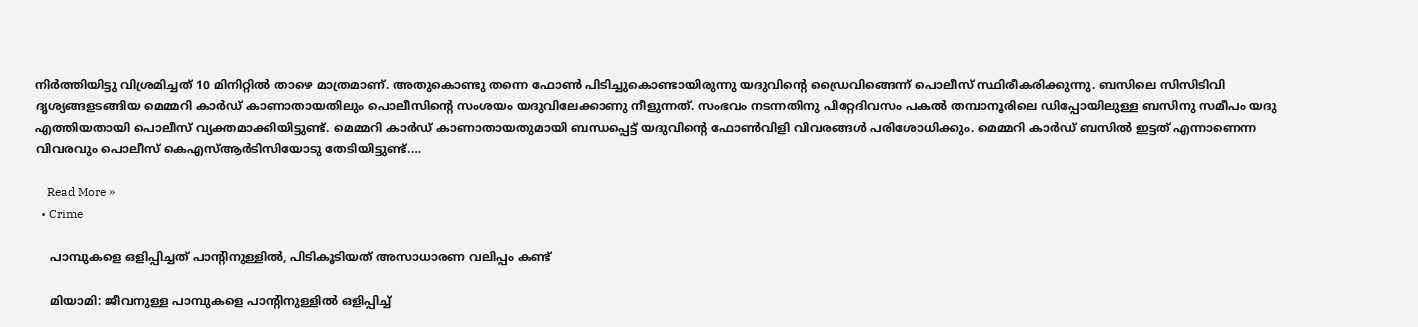നിര്‍ത്തിയിട്ടു വിശ്രമിച്ചത് 10 മിനിറ്റില്‍ താഴെ മാത്രമാണ്. അതുകൊണ്ടു തന്നെ ഫോണ്‍ പിടിച്ചുകൊണ്ടായിരുന്നു യദുവിന്റെ ഡ്രൈവിങ്ങെന്ന് പൊലീസ് സ്ഥിരീകരിക്കുന്നു. ബസിലെ സിസിടിവി ദൃശ്യങ്ങളടങ്ങിയ മെമ്മറി കാര്‍ഡ് കാണാതായതിലും പൊലീസിന്റെ സംശയം യദുവിലേക്കാണു നീളുന്നത്. സംഭവം നടന്നതിനു പിറ്റേദിവസം പകല്‍ തമ്പാനൂരിലെ ഡിപ്പോയിലുള്ള ബസിനു സമീപം യദു എത്തിയതായി പൊലീസ് വ്യക്തമാക്കിയിട്ടുണ്ട്. മെമ്മറി കാര്‍ഡ് കാണാതായതുമായി ബന്ധപ്പെട്ട് യദുവിന്റെ ഫോണ്‍വിളി വിവരങ്ങള്‍ പരിശോധിക്കും. മെമ്മറി കാര്‍ഡ് ബസില്‍ ഇട്ടത് എന്നാണെന്ന വിവരവും പൊലീസ് കെഎസ്ആര്‍ടിസിയോടു തേടിയിട്ടുണ്ട്.…

    Read More »
  • Crime

    പാമ്പുകളെ ഒളിപ്പിച്ചത് പാന്റിനുള്ളില്‍, പിടികൂടിയത് അസാധാരണ വലിപ്പം കണ്ട്

    മിയാമി: ജീവനുള്ള പാമ്പുകളെ പാന്റിനുള്ളില്‍ ഒളിപ്പിച്ച്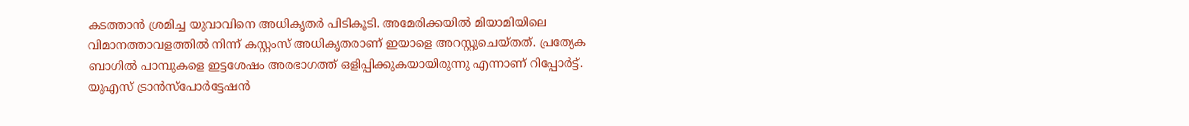കടത്താന്‍ ശ്രമിച്ച യുവാവിനെ അധികൃതര്‍ പിടികൂടി. അമേരിക്കയില്‍ മിയാമിയിലെ വിമാനത്താവളത്തില്‍ നിന്ന് കസ്റ്റംസ് അധികൃതരാണ് ഇയാളെ അറസ്റ്റുചെയ്തത്. പ്രത്യേക ബാഗില്‍ പാമ്പുകളെ ഇട്ടശേഷം അരഭാഗത്ത് ഒളിപ്പിക്കുകയായിരുന്നു എന്നാണ് റിപ്പോര്‍ട്ട്. യുഎസ് ട്രാന്‍സ്പോര്‍ട്ടേഷന്‍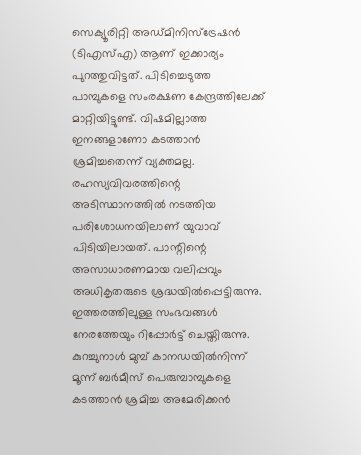സെക്യൂരിറ്റി അഡ്മിനിസ്‌ട്രേഷന്‍ (ടിഎസ്എ) ആണ് ഇക്കാര്യം പുറത്തുവിട്ടത്. പിടിച്ചെടുത്ത പാമ്പുകളെ സംരക്ഷണ കേന്ദ്രത്തിലേക്ക് മാറ്റിയിട്ടുണ്ട്. വിഷമില്ലാത്ത ഇനങ്ങളാണോ കടത്താന്‍ ശ്രമിച്ചതെന്ന് വ്യക്തമല്ല. രഹസ്യവിവരത്തിന്റെ അടിസ്ഥാനത്തില്‍ നടത്തിയ പരിശോധനയിലാണ് യുവാവ് പിടിയിലായത്. പാന്റിന്റെ അസാധാരണമായ വലിപ്പവും അധികൃതരുടെ ശ്രദ്ധയില്‍പ്പെട്ടിരുന്നു. ഇത്തരത്തിലുള്ള സംഭവങ്ങള്‍ നേരത്തേയും റിപ്പോര്‍ട്ട് ചെയ്തിരുന്നു. കുറച്ചുനാള്‍ മുമ്പ് കാനഡയില്‍നിന്ന് മൂന്ന് ബര്‍മീസ് പെരുമ്പാമ്പുകളെ കടത്താന്‍ ശ്രമിച്ച അമേരിക്കന്‍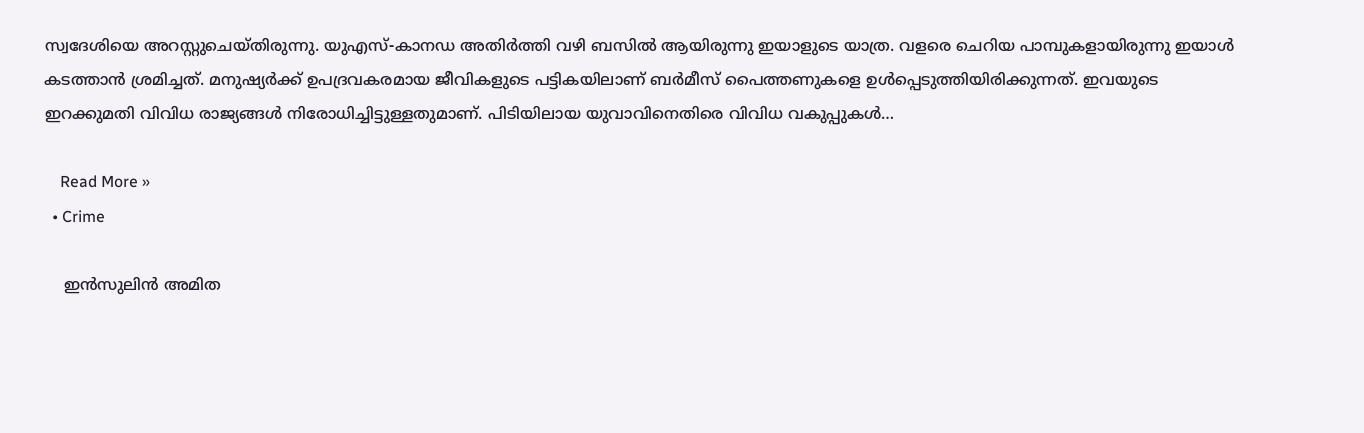സ്വദേശിയെ അറസ്റ്റുചെയ്തിരുന്നു. യുഎസ്-കാനഡ അതിര്‍ത്തി വഴി ബസില്‍ ആയിരുന്നു ഇയാളുടെ യാത്ര. വളരെ ചെറിയ പാമ്പുകളായിരുന്നു ഇയാള്‍ കടത്താന്‍ ശ്രമിച്ചത്. മനുഷ്യര്‍ക്ക് ഉപദ്രവകരമായ ജീവികളുടെ പട്ടികയിലാണ് ബര്‍മീസ് പൈത്തണുകളെ ഉള്‍പ്പെടുത്തിയിരിക്കുന്നത്. ഇവയുടെ ഇറക്കുമതി വിവിധ രാജ്യങ്ങള്‍ നിരോധിച്ചിട്ടുള്ളതുമാണ്. പിടിയിലായ യുവാവിനെതിരെ വിവിധ വകുപ്പുകള്‍…

    Read More »
  • Crime

    ഇന്‍സുലിന്‍ അമിത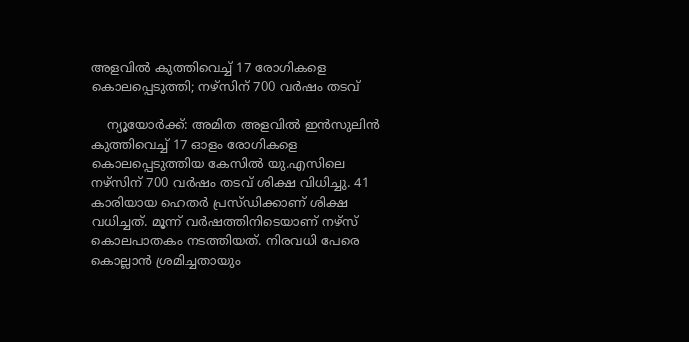അളവില്‍ കുത്തിവെച്ച് 17 രോഗികളെ കൊലപ്പെടുത്തി; നഴ്സിന് 700 വര്‍ഷം തടവ്

    ന്യൂയോര്‍ക്ക്: അമിത അളവില്‍ ഇന്‍സുലിന്‍ കുത്തിവെച്ച് 17 ഓളം രോഗികളെ കൊലപ്പെടുത്തിയ കേസില്‍ യു.എസിലെ നഴ്സിന് 700 വര്‍ഷം തടവ് ശിക്ഷ വിധിച്ചു. 41 കാരിയായ ഹെതര്‍ പ്രസ്ഡിക്കാണ് ശിക്ഷ വധിച്ചത്. മൂന്ന് വര്‍ഷത്തിനിടെയാണ് നഴ്സ് കൊലപാതകം നടത്തിയത്. നിരവധി പേരെ കൊല്ലാന്‍ ശ്രമിച്ചതായും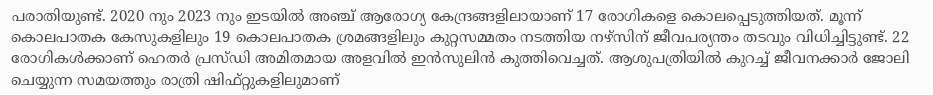പരാതിയുണ്ട്. 2020 നും 2023 നും ഇടയില്‍ അഞ്ച് ആരോഗ്യ കേന്ദ്രങ്ങളിലായാണ് 17 രോഗികളെ കൊലപ്പെടുത്തിയത്. മൂന്ന് കൊലപാതക കേസുകളിലും 19 കൊലപാതക ശ്രമങ്ങളിലും കുറ്റസമ്മതം നടത്തിയ നഴ്സിന് ജീവപര്യന്തം തടവും വിധിച്ചിട്ടുണ്ട്. 22 രോഗികള്‍ക്കാണ് ഹെതര്‍ പ്രസ്ഡി അമിതമായ അളവില്‍ ഇന്‍സുലിന്‍ കുത്തിവെച്ചത്. ആശുപത്രിയില്‍ കുറച്ച് ജീവനക്കാര്‍ ജോലി ചെയ്യുന്ന സമയത്തും രാത്രി ഷിഫ്റ്റുകളിലുമാണ്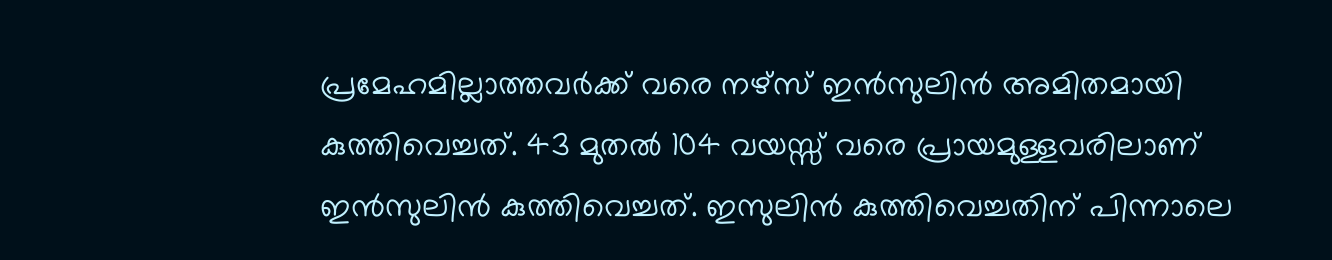പ്രമേഹമില്ലാത്തവര്‍ക്ക് വരെ നഴ്സ് ഇന്‍സുലിന്‍ അമിതമായി കുത്തിവെച്ചത്. 43 മുതല്‍ 104 വയസ്സ് വരെ പ്രായമുള്ളവരിലാണ് ഇന്‍സുലിന്‍ കുത്തിവെച്ചത്. ഇസുലിന്‍ കുത്തിവെച്ചതിന് പിന്നാലെ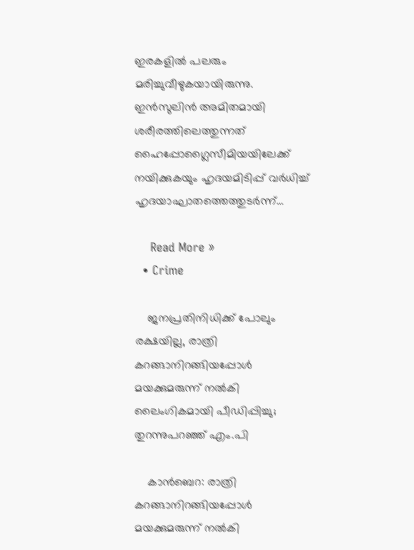ഇരകളില്‍ പലരും മരിച്ചുവീഴുകയായിരുന്നു. ഇന്‍സുലിന്‍ അമിതമായി ശരീരത്തിലെത്തുന്നത് ഹൈപ്പോഗ്ലൈസീമിയയിലേക്ക് നയിക്കുകയും ഹൃദയമിടിപ്പ് വര്‍ധിച്ച് ഹൃദയാഘാതത്തെത്തുടര്‍ന്ന്…

    Read More »
  • Crime

    ജനപ്രതിനിധിക്ക് പോലും രക്ഷയില്ല, രാത്രി കറങ്ങാനിറങ്ങിയപ്പോള്‍ മയക്കുമരുന്ന് നല്‍കി ലൈംഗികമായി പീഡിപ്പിച്ചു; തുറന്നുപറഞ്ഞ് എം.പി

    കാന്‍ബെറ: രാത്രി കറങ്ങാനിറങ്ങിയപ്പോള്‍ മയക്കുമരുന്ന് നല്‍കി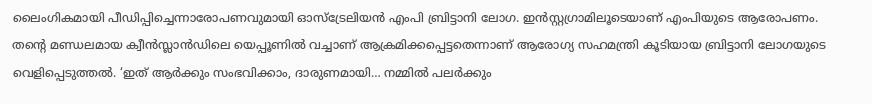ലൈംഗികമായി പീഡിപ്പിച്ചെന്നാരോപണവുമായി ഓസ്ട്രേലിയന്‍ എംപി ബ്രിട്ടാനി ലോഗ. ഇന്‍സ്റ്റഗ്രാമിലൂടെയാണ് എംപിയുടെ ആരോപണം. തന്റെ മണ്ഡലമായ ക്വീന്‍സ്ലാന്‍ഡിലെ യെപ്പൂണില്‍ വച്ചാണ് ആക്രമിക്കപ്പെട്ടതെന്നാണ് ആരോഗ്യ സഹമന്ത്രി കൂടിയായ ബ്രിട്ടാനി ലോഗയുടെ വെളിപ്പെടുത്തല്‍. ‘ഇത് ആര്‍ക്കും സംഭവിക്കാം, ദാരുണമായി… നമ്മില്‍ പലര്‍ക്കും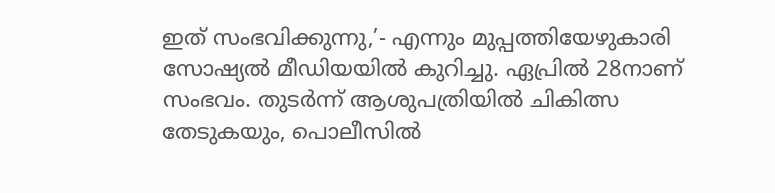ഇത് സംഭവിക്കുന്നു,’- എന്നും മുപ്പത്തിയേഴുകാരി സോഷ്യല്‍ മീഡിയയില്‍ കുറിച്ചു. ഏപ്രില്‍ 28നാണ് സംഭവം. തുടര്‍ന്ന് ആശുപത്രിയില്‍ ചികിത്സ തേടുകയും, പൊലീസില്‍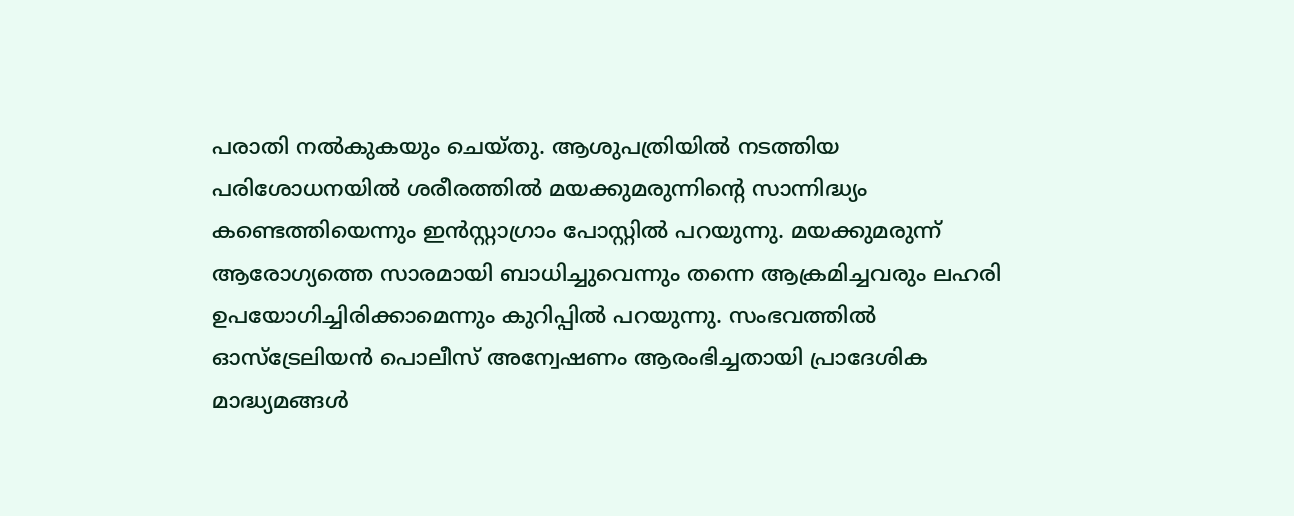പരാതി നല്‍കുകയും ചെയ്തു. ആശുപത്രിയില്‍ നടത്തിയ പരിശോധനയില്‍ ശരീരത്തില്‍ മയക്കുമരുന്നിന്റെ സാന്നിദ്ധ്യം കണ്ടെത്തിയെന്നും ഇന്‍സ്റ്റാഗ്രാം പോസ്റ്റില്‍ പറയുന്നു. മയക്കുമരുന്ന് ആരോഗ്യത്തെ സാരമായി ബാധിച്ചുവെന്നും തന്നെ ആക്രമിച്ചവരും ലഹരി ഉപയോഗിച്ചിരിക്കാമെന്നും കുറിപ്പില്‍ പറയുന്നു. സംഭവത്തില്‍ ഓസ്ട്രേലിയന്‍ പൊലീസ് അന്വേഷണം ആരംഭിച്ചതായി പ്രാദേശിക മാദ്ധ്യമങ്ങള്‍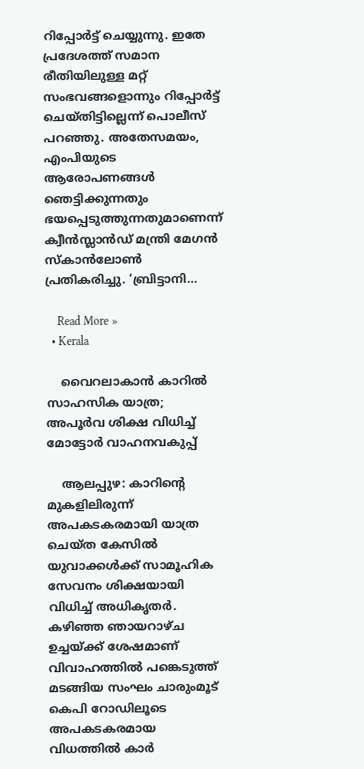റിപ്പോര്‍ട്ട് ചെയ്യുന്നു. ഇതേ പ്രദേശത്ത് സമാന രീതിയിലുള്ള മറ്റ് സംഭവങ്ങളൊന്നും റിപ്പോര്‍ട്ട് ചെയ്തിട്ടില്ലെന്ന് പൊലീസ് പറഞ്ഞു. അതേസമയം, എംപിയുടെ ആരോപണങ്ങള്‍ ഞെട്ടിക്കുന്നതും ഭയപ്പെടുത്തുന്നതുമാണെന്ന് ക്വീന്‍സ്ലാന്‍ഡ് മന്ത്രി മേഗന്‍ സ്‌കാന്‍ലോണ്‍ പ്രതികരിച്ചു. ‘ബ്രിട്ടാനി…

    Read More »
  • Kerala

    വൈറലാകാന്‍ കാറില്‍ സാഹസിക യാത്ര; അപൂര്‍വ ശിക്ഷ വിധിച്ച് മോട്ടോര്‍ വാഹനവകുപ്പ്

    ആലപ്പുഴ: കാറിന്റെ മുകളിലിരുന്ന് അപകടകരമായി യാത്ര ചെയ്ത കേസില്‍ യുവാക്കള്‍ക്ക് സാമൂഹിക സേവനം ശിക്ഷയായി വിധിച്ച് അധികൃതര്‍. കഴിഞ്ഞ ഞായറാഴ്ച ഉച്ചയ്ക്ക് ശേഷമാണ് വിവാഹത്തില്‍ പങ്കെടുത്ത് മടങ്ങിയ സംഘം ചാരുംമൂട് കെപി റോഡിലൂടെ അപകടകരമായ വിധത്തില്‍ കാര്‍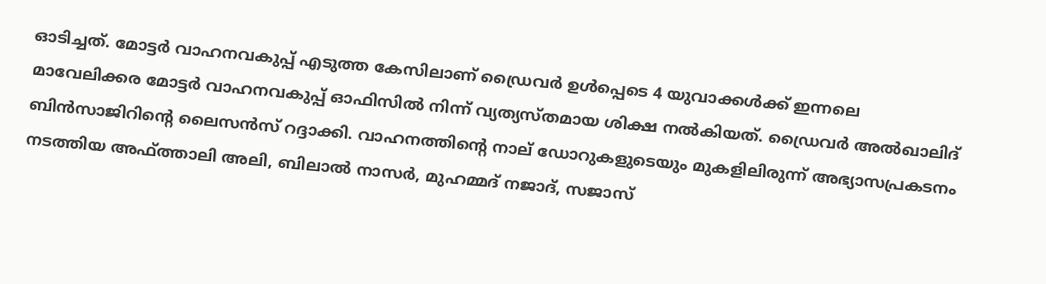ഓടിച്ചത്. മോട്ടര്‍ വാഹനവകുപ്പ് എടുത്ത കേസിലാണ് ഡ്രൈവര്‍ ഉള്‍പ്പെടെ 4 യുവാക്കള്‍ക്ക് ഇന്നലെ മാവേലിക്കര മോട്ടര്‍ വാഹനവകുപ്പ് ഓഫിസില്‍ നിന്ന് വ്യത്യസ്തമായ ശിക്ഷ നല്‍കിയത്. ഡ്രൈവര്‍ അല്‍ഖാലിദ് ബിന്‍സാജിറിന്റെ ലൈസന്‍സ് റദ്ദാക്കി. വാഹനത്തിന്റെ നാല് ഡോറുകളുടെയും മുകളിലിരുന്ന് അഭ്യാസപ്രകടനം നടത്തിയ അഫ്ത്താലി അലി, ബിലാല്‍ നാസര്‍, മുഹമ്മദ് നജാദ്, സജാസ്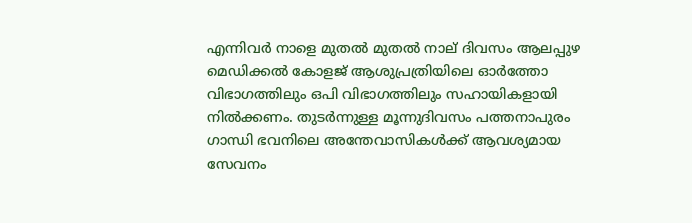എന്നിവര്‍ നാളെ മുതല്‍ മുതല്‍ നാല് ദിവസം ആലപ്പുഴ മെഡിക്കല്‍ കോളജ് ആശുപ്രത്രിയിലെ ഓര്‍ത്തോ വിഭാഗത്തിലും ഒപി വിഭാഗത്തിലും സഹായികളായി നില്‍ക്കണം. തുടര്‍ന്നുള്ള മൂന്നുദിവസം പത്തനാപുരം ഗാന്ധി ഭവനിലെ അന്തേവാസികള്‍ക്ക് ആവശ്യമായ സേവനം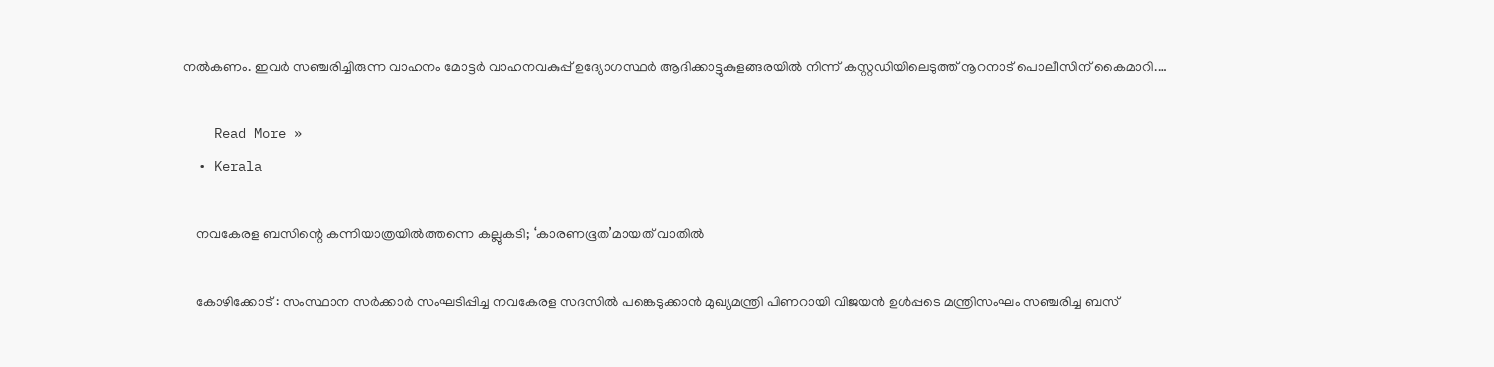നല്‍കണം. ഇവര്‍ സഞ്ചരിച്ചിരുന്ന വാഹനം മോട്ടര്‍ വാഹനവകുപ്പ് ഉദ്യോഗസ്ഥര്‍ ആദിക്കാട്ടുകുളങ്ങരയില്‍ നിന്ന് കസ്റ്റഡിയിലെടുത്ത് നൂറനാട് പൊലീസിന് കൈമാറി.…

    Read More »
  • Kerala

    നവകേരള ബസിന്റെ കന്നിയാത്രയില്‍ത്തന്നെ കല്ലുകടി; ‘കാരണഭൂത’മായത് വാതില്‍

    കോഴിക്കോട് : സംസ്ഥാന സര്‍ക്കാര്‍ സംഘടിപ്പിച്ച നവകേരള സദസില്‍ പങ്കെടുക്കാന്‍ മുഖ്യമന്ത്രി പിണറായി വിജയന്‍ ഉള്‍പ്പടെ മന്ത്രിസംഘം സഞ്ചരിച്ച ബസ്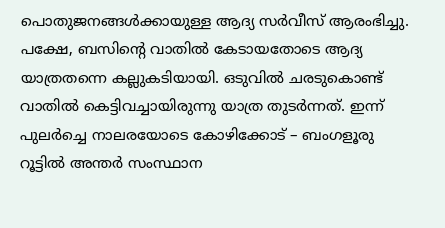പൊതുജനങ്ങള്‍ക്കായുള്ള ആദ്യ സര്‍വീസ് ആരംഭിച്ചു. പക്ഷേ, ബസിന്റെ വാതില്‍ കേടായതോടെ ആദ്യ യാത്രതന്നെ കല്ലുകടിയായി. ഒടുവില്‍ ചരടുകൊണ്ട് വാതില്‍ കെട്ടിവച്ചായിരുന്നു യാത്ര തുടര്‍ന്നത്. ഇന്ന് പുലര്‍ച്ചെ നാലരയോടെ കോഴിക്കോട് – ബംഗളൂരു റൂട്ടില്‍ അന്തര്‍ സംസ്ഥാന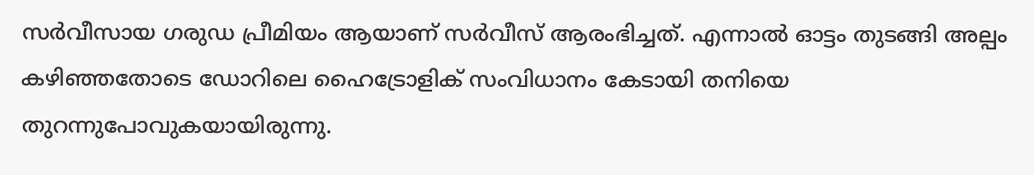സര്‍വീസായ ഗരുഡ പ്രീമിയം ആയാണ് സര്‍വീസ് ആരംഭിച്ചത്. എന്നാല്‍ ഓട്ടം തുടങ്ങി അല്പം കഴിഞ്ഞതോടെ ഡോറിലെ ഹൈട്രോളിക് സംവിധാനം കേടായി തനിയെ തുറന്നുപോവുകയായിരുന്നു.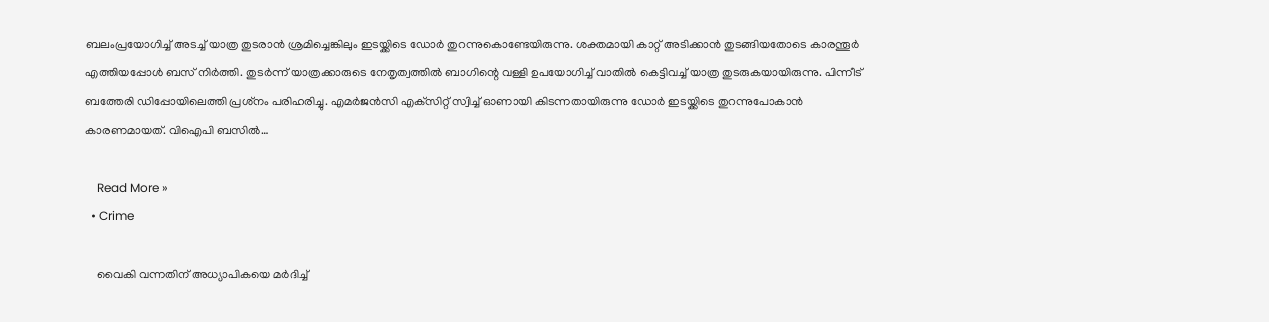ബലംപ്രയോഗിച്ച് അടച്ച് യാത്ര തുടരാന്‍ ശ്രമിച്ചെങ്കിലും ഇടയ്ക്കിടെ ഡോര്‍ തുറന്നുകൊണ്ടേയിരുന്നു. ശക്തമായി കാറ്റ് അടിക്കാന്‍ തുടങ്ങിയതോടെ കാരന്തൂര്‍ എത്തിയപ്പോള്‍ ബസ് നിര്‍ത്തി. തുടര്‍ന്ന് യാത്രക്കാരുടെ നേതൃത്വത്തില്‍ ബാഗിന്റെ വള്ളി ഉപയോഗിച്ച് വാതില്‍ കെട്ടിവച്ച് യാത്ര തുടരുകയായിരുന്നു. പിന്നീട് ബത്തേരി ഡിപ്പോയിലെത്തി പ്രശ്‌നം പരിഹരിച്ചു. എമര്‍ജന്‍സി എക്‌സിറ്റ് സ്വിച്ച് ഓണായി കിടന്നതായിരുന്നു ഡോര്‍ ഇടയ്ക്കിടെ തുറന്നുപോകാന്‍ കാരണമായത്. വിഐപി ബസില്‍…

    Read More »
  • Crime

    വൈകി വന്നതിന് അധ്യാപികയെ മര്‍ദിച്ച്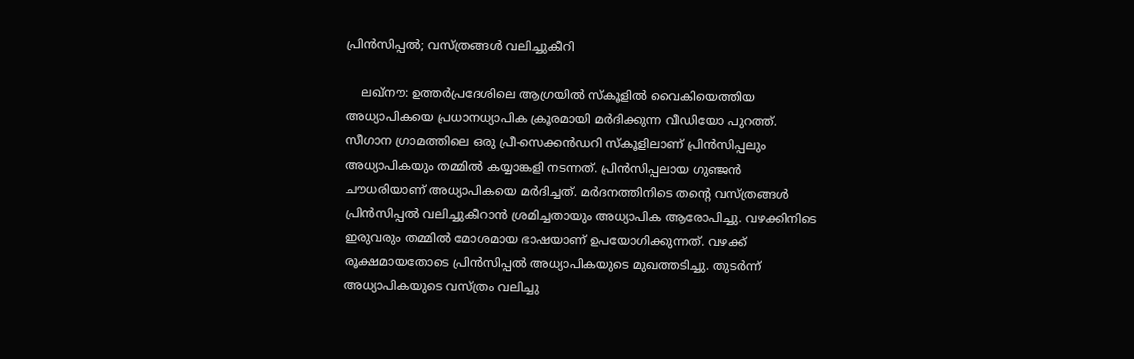പ്രിന്‍സിപ്പല്‍; വസ്ത്രങ്ങള്‍ വലിച്ചുകീറി

    ലഖ്‌നൗ: ഉത്തര്‍പ്രദേശിലെ ആഗ്രയില്‍ സ്‌കൂളില്‍ വൈകിയെത്തിയ അധ്യാപികയെ പ്രധാനധ്യാപിക ക്രൂരമായി മര്‍ദിക്കുന്ന വീഡിയോ പുറത്ത്. സീഗാന ഗ്രാമത്തിലെ ഒരു പ്രീ-സെക്കന്‍ഡറി സ്‌കൂളിലാണ് പ്രിന്‍സിപ്പലും അധ്യാപികയും തമ്മില്‍ കയ്യാങ്കളി നടന്നത്. പ്രിന്‍സിപ്പലായ ഗുഞ്ജന്‍ ചൗധരിയാണ് അധ്യാപികയെ മര്‍ദിച്ചത്. മര്‍ദനത്തിനിടെ തന്റെ വസ്ത്രങ്ങള്‍ പ്രിന്‍സിപ്പല്‍ വലിച്ചുകീറാന്‍ ശ്രമിച്ചതായും അധ്യാപിക ആരോപിച്ചു. വഴക്കിനിടെ ഇരുവരും തമ്മില്‍ മോശമായ ഭാഷയാണ് ഉപയോഗിക്കുന്നത്. വഴക്ക് രൂക്ഷമായതോടെ പ്രിന്‍സിപ്പല്‍ അധ്യാപികയുടെ മുഖത്തടിച്ചു. തുടര്‍ന്ന് അധ്യാപികയുടെ വസ്ത്രം വലിച്ചു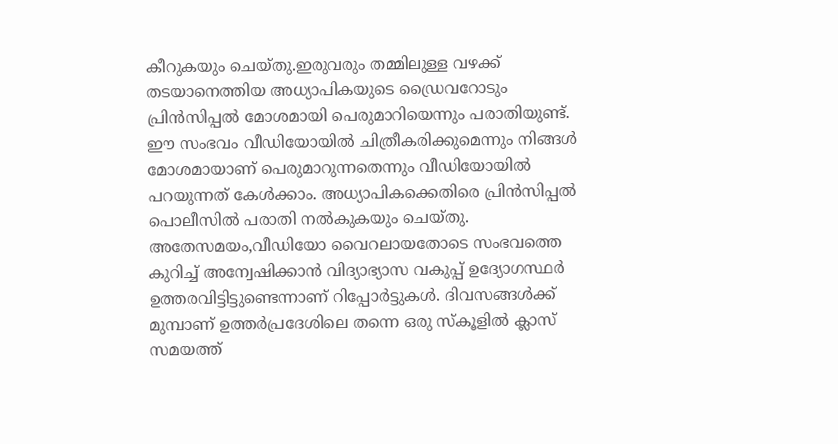കീറുകയും ചെയ്തു.ഇരുവരും തമ്മിലുള്ള വഴക്ക് തടയാനെത്തിയ അധ്യാപികയുടെ ഡ്രൈവറോടും പ്രിന്‍സിപ്പല്‍ മോശമായി പെരുമാറിയെന്നും പരാതിയുണ്ട്. ഈ സംഭവം വീഡിയോയില്‍ ചിത്രീകരിക്കുമെന്നും നിങ്ങള്‍ മോശമായാണ് പെരുമാറുന്നതെന്നും വീഡിയോയില്‍ പറയുന്നത് കേള്‍ക്കാം. അധ്യാപികക്കെതിരെ പ്രിന്‍സിപ്പല്‍ പൊലീസില്‍ പരാതി നല്‍കുകയും ചെയ്തു. അതേസമയം,വീഡിയോ വൈറലായതോടെ സംഭവത്തെ കുറിച്ച് അന്വേഷിക്കാന്‍ വിദ്യാഭ്യാസ വകുപ്പ് ഉദ്യോഗസ്ഥര്‍ ഉത്തരവിട്ടിട്ടുണ്ടെന്നാണ് റിപ്പോര്‍ട്ടുകള്‍. ദിവസങ്ങള്‍ക്ക് മുമ്പാണ് ഉത്തര്‍പ്രദേശിലെ തന്നെ ഒരു സ്‌കൂളില്‍ ക്ലാസ് സമയത്ത്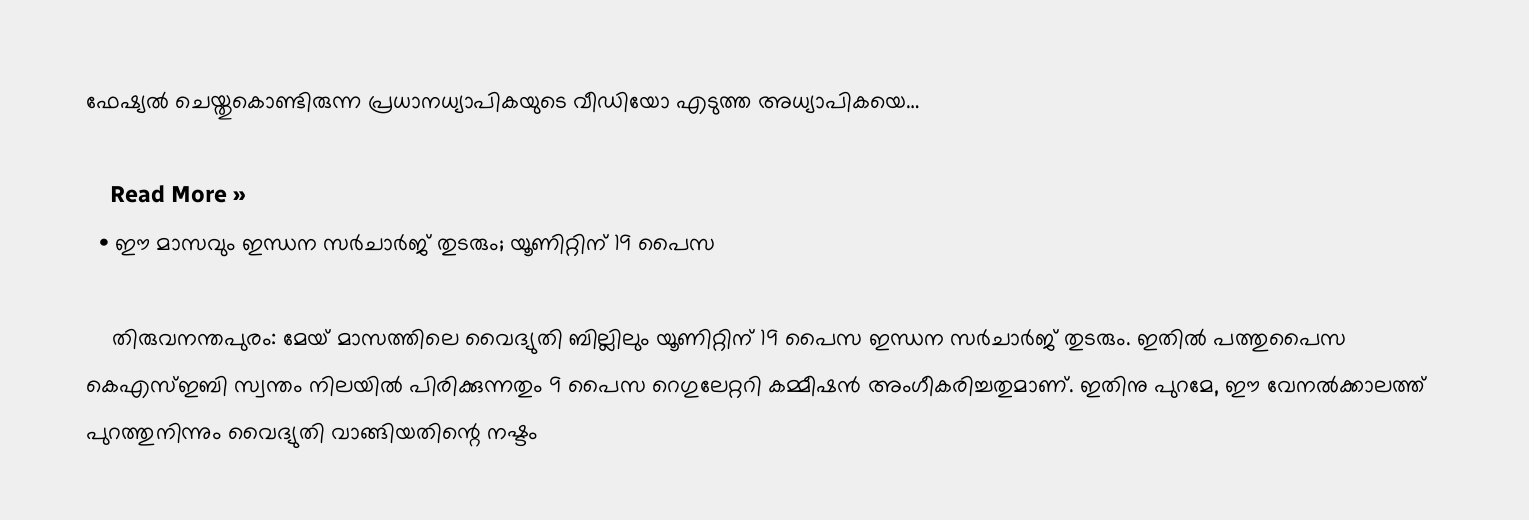ഫേഷ്യല്‍ ചെയ്തുകൊണ്ടിരുന്ന പ്രധാനധ്യാപികയുടെ വീഡിയോ എടുത്ത അധ്യാപികയെ…

    Read More »
  • ഈ മാസവും ഇന്ധന സര്‍ചാര്‍ജ് തുടരും; യൂണിറ്റിന് 19 പൈസ

    തിരുവനന്തപുരം: മേയ് മാസത്തിലെ വൈദ്യുതി ബില്ലിലും യൂണിറ്റിന് 19 പൈസ ഇന്ധന സര്‍ചാര്‍ജ് തുടരും. ഇതില്‍ പത്തുപൈസ കെഎസ്ഇബി സ്വന്തം നിലയില്‍ പിരിക്കുന്നതും 9 പൈസ റെഗുലേറ്ററി കമ്മീഷന്‍ അംഗീകരിച്ചതുമാണ്. ഇതിനു പുറമേ, ഈ വേനല്‍ക്കാലത്ത് പുറത്തുനിന്നും വൈദ്യുതി വാങ്ങിയതിന്റെ നഷ്ടം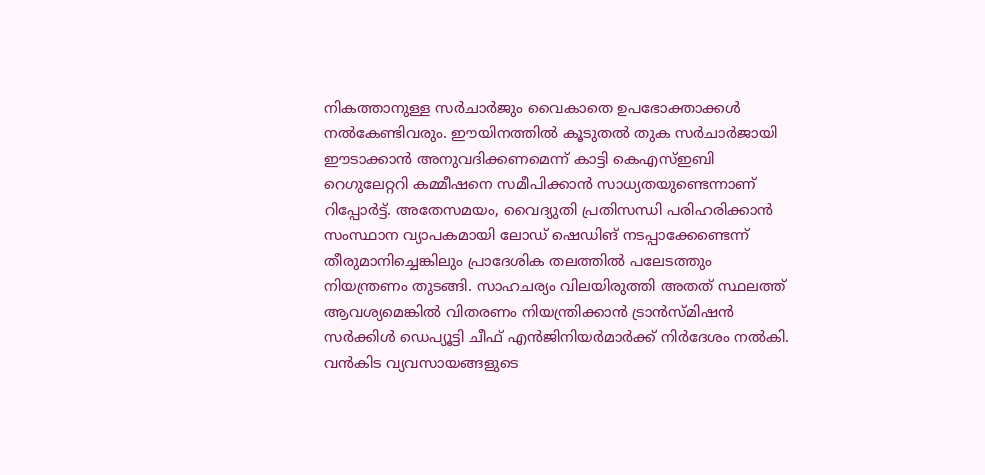നികത്താനുള്ള സര്‍ചാര്‍ജും വൈകാതെ ഉപഭോക്താക്കള്‍ നല്‍കേണ്ടിവരും. ഈയിനത്തില്‍ കൂടുതല്‍ തുക സര്‍ചാര്‍ജായി ഈടാക്കാന്‍ അനുവദിക്കണമെന്ന് കാട്ടി കെഎസ്ഇബി റെഗുലേറ്ററി കമ്മീഷനെ സമീപിക്കാന്‍ സാധ്യതയുണ്ടെന്നാണ് റിപ്പോര്‍ട്ട്. അതേസമയം, വൈദ്യുതി പ്രതിസന്ധി പരിഹരിക്കാന്‍ സംസ്ഥാന വ്യാപകമായി ലോഡ് ഷെഡിങ് നടപ്പാക്കേണ്ടെന്ന് തീരുമാനിച്ചെങ്കിലും പ്രാദേശിക തലത്തില്‍ പലേടത്തും നിയന്ത്രണം തുടങ്ങി. സാഹചര്യം വിലയിരുത്തി അതത് സ്ഥലത്ത് ആവശ്യമെങ്കില്‍ വിതരണം നിയന്ത്രിക്കാന്‍ ട്രാന്‍സ്മിഷന്‍ സര്‍ക്കിള്‍ ഡെപ്യൂട്ടി ചീഫ് എന്‍ജിനിയര്‍മാര്‍ക്ക് നിര്‍ദേശം നല്‍കി. വന്‍കിട വ്യവസായങ്ങളുടെ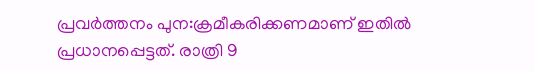പ്രവര്‍ത്തനം പുന:ക്രമീകരിക്കണമാണ് ഇതില്‍ പ്രധാനപ്പെട്ടത്. രാത്രി 9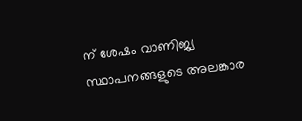ന് ശേഷം വാണിജ്യ സ്ഥാപനങ്ങളുടെ അലങ്കാര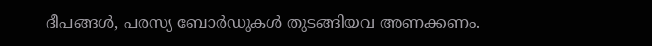ദീപങ്ങള്‍, പരസ്യ ബോര്‍ഡുകള്‍ തുടങ്ങിയവ അണക്കണം.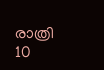രാത്രി 10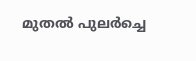മുതല്‍ പുലര്‍ച്ചെ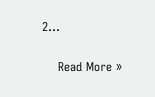2…

    Read More »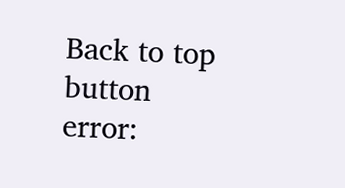Back to top button
error: